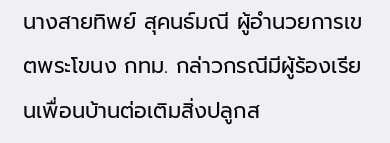นางสายทิพย์ สุคนธ์มณี ผู้อำนวยการเขตพระโขนง กทม. กล่าวกรณีมีผู้ร้องเรียนเพื่อนบ้านต่อเติมสิ่งปลูกส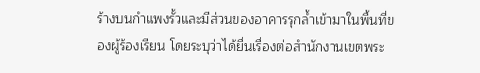ร้างบนกำแพงรั้วและมีส่วนของอาคารรุกล้ำเข้ามาในพื้นที่ของผู้ร้องเรียน โดยระบุว่าได้ยื่นเรื่องต่อสำนักงานเขตพระ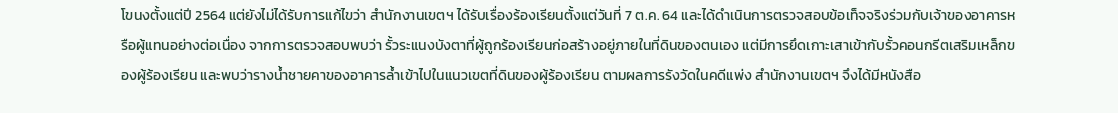โขนงตั้งแต่ปี 2564 แต่ยังไม่ได้รับการแก้ไขว่า สำนักงานเขตฯ ได้รับเรื่องร้องเรียนตั้งแต่วันที่ 7 ต.ค. 64 และได้ดำเนินการตรวจสอบข้อเท็จจริงร่วมกับเจ้าของอาคารหรือผู้แทนอย่างต่อเนื่อง จากการตรวจสอบพบว่า รั้วระแนงบังตาที่ผู้ถูกร้องเรียนก่อสร้างอยู่ภายในที่ดินของตนเอง แต่มีการยึดเกาะเสาเข้ากับรั้วคอนกรีตเสริมเหล็กของผู้ร้องเรียน และพบว่ารางน้ำชายคาของอาคารล้ำเข้าไปในแนวเขตที่ดินของผู้ร้องเรียน ตามผลการรังวัดในคดีแพ่ง สำนักงานเขตฯ จึงได้มีหนังสือ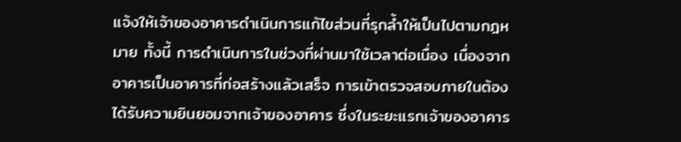แจ้งให้เจ้าของอาคารดำเนินการแก้ไขส่วนที่รุกล้ำให้เป็นไปตามกฎหมาย ทั้งนี้ การดำเนินการในช่วงที่ผ่านมาใช้เวลาต่อเนื่อง เนื่องจากอาคารเป็นอาคารที่ก่อสร้างแล้วเสร็จ การเข้าตรวจสอบภายในต้องได้รับความยินยอมจากเจ้าของอาคาร ซึ่งในระยะแรกเจ้าของอาคาร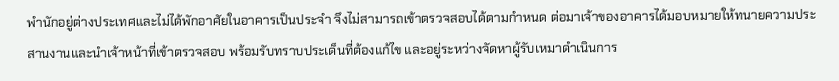พำนักอยู่ต่างประเทศและไม่ได้พักอาศัยในอาคารเป็นประจำ จึงไม่สามารถเข้าตรวจสอบได้ตามกำหนด ต่อมาเจ้าของอาคารได้มอบหมายให้ทนายความประสานงานและนำเจ้าหน้าที่เข้าตรวจสอบ พร้อมรับทราบประเด็นที่ต้องแก้ไข และอยู่ระหว่างจัดหาผู้รับเหมาดำเนินการ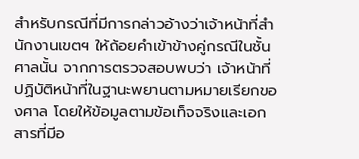สำหรับกรณีที่มีการกล่าวอ้างว่าเจ้าหน้าที่สำนักงานเขตฯ ให้ถ้อยคำเข้าข้างคู่กรณีในชั้นศาลนั้น จากการตรวจสอบพบว่า เจ้าหน้าที่ปฏิบัติหน้าที่ในฐานะพยานตามหมายเรียกของศาล โดยให้ข้อมูลตามข้อเท็จจริงและเอกสารที่มีอ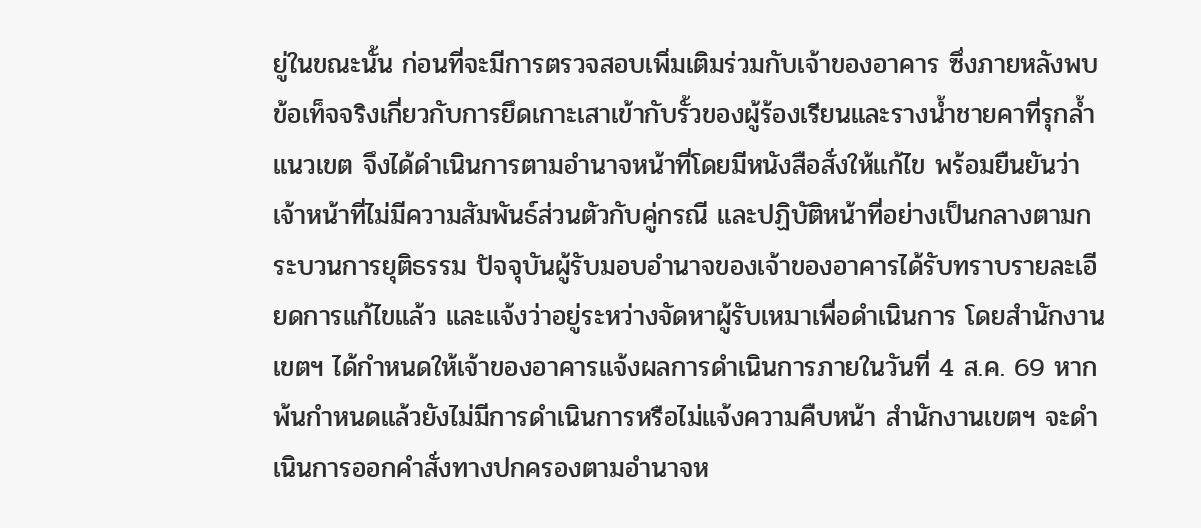ยู่ในขณะนั้น ก่อนที่จะมีการตรวจสอบเพิ่มเติมร่วมกับเจ้าของอาคาร ซึ่งภายหลังพบข้อเท็จจริงเกี่ยวกับการยึดเกาะเสาเข้ากับรั้วของผู้ร้องเรียนและรางน้ำชายคาที่รุกล้ำแนวเขต จึงได้ดำเนินการตามอำนาจหน้าที่โดยมีหนังสือสั่งให้แก้ไข พร้อมยืนยันว่าเจ้าหน้าที่ไม่มีความสัมพันธ์ส่วนตัวกับคู่กรณี และปฏิบัติหน้าที่อย่างเป็นกลางตามกระบวนการยุติธรรม ปัจจุบันผู้รับมอบอำนาจของเจ้าของอาคารได้รับทราบรายละเอียดการแก้ไขแล้ว และแจ้งว่าอยู่ระหว่างจัดหาผู้รับเหมาเพื่อดำเนินการ โดยสำนักงานเขตฯ ได้กำหนดให้เจ้าของอาคารแจ้งผลการดำเนินการภายในวันที่ 4 ส.ค. 69 หากพ้นกำหนดแล้วยังไม่มีการดำเนินการหรือไม่แจ้งความคืบหน้า สำนักงานเขตฯ จะดำเนินการออกคำสั่งทางปกครองตามอำนาจห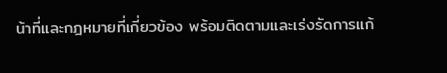น้าที่และกฎหมายที่เกี่ยวข้อง พร้อมติดตามและเร่งรัดการแก้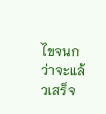ไขจนกว่าจะแล้วเสร็จ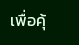เพื่อคุ้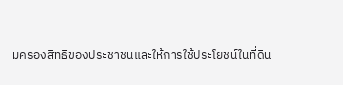มครองสิทธิของประชาชนและให้การใช้ประโยชน์ในที่ดิน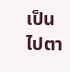เป็นไปตา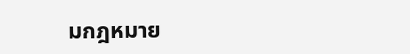มกฎหมาย